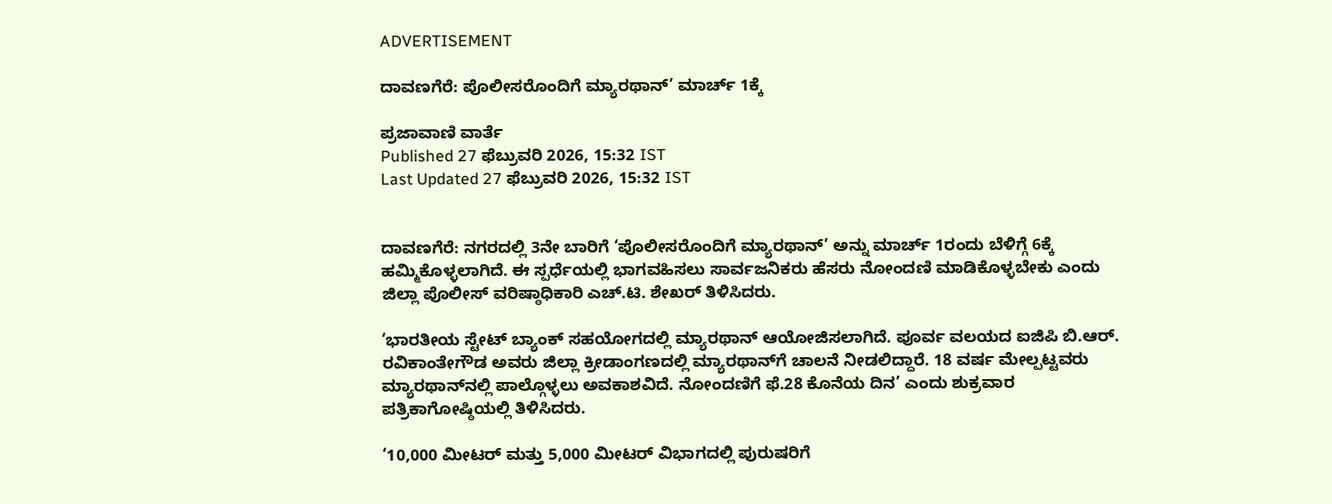ADVERTISEMENT

ದಾವಣಗೆರೆ: ಪೊಲೀಸರೊಂದಿಗೆ ಮ್ಯಾರಥಾನ್‌’ ಮಾರ್ಚ್‌ 1ಕ್ಕೆ

ಪ್ರಜಾವಾಣಿ ವಾರ್ತೆ
Published 27 ಫೆಬ್ರುವರಿ 2026, 15:32 IST
Last Updated 27 ಫೆಬ್ರುವರಿ 2026, 15:32 IST


ದಾವಣಗೆರೆ: ನಗರದಲ್ಲಿ 3ನೇ ಬಾರಿಗೆ ‘ಪೊಲೀಸರೊಂದಿಗೆ ಮ್ಯಾರಥಾನ್‌’ ಅನ್ನು ಮಾರ್ಚ್‌ 1ರಂದು ಬೆಳಿಗ್ಗೆ 6ಕ್ಕೆ ಹಮ್ಮಿಕೊಳ್ಳಲಾಗಿದೆ. ಈ ಸ್ಪರ್ಧೆಯಲ್ಲಿ ಭಾಗವಹಿಸಲು ಸಾರ್ವಜನಿಕರು ಹೆಸರು ನೋಂದಣಿ ಮಾಡಿಕೊಳ್ಳಬೇಕು ಎಂದು ಜಿಲ್ಲಾ ಪೊಲೀಸ್‌ ವರಿಷ್ಠಾಧಿಕಾರಿ ಎಚ್‌.ಟಿ. ಶೇಖರ್‌ ತಿಳಿಸಿದರು.

‘ಭಾರತೀಯ ಸ್ಟೇಟ್‌ ಬ್ಯಾಂಕ್‌ ಸಹಯೋಗದಲ್ಲಿ ಮ್ಯಾರಥಾನ್‌ ಆಯೋಜಿಸಲಾಗಿದೆ. ಪೂರ್ವ ವಲಯದ ಐಜಿಪಿ ಬಿ.ಆರ್‌. ರವಿಕಾಂತೇಗೌಡ ಅವರು ಜಿಲ್ಲಾ ಕ್ರೀಡಾಂಗಣದಲ್ಲಿ ಮ್ಯಾರಥಾನ್‌ಗೆ ಚಾಲನೆ ನೀಡಲಿದ್ದಾರೆ. 18 ವರ್ಷ ಮೇಲ್ಪಟ್ಟವರು ಮ್ಯಾರಥಾನ್‌ನಲ್ಲಿ ಪಾಲ್ಗೊಳ್ಳಲು ಅವಕಾಶವಿದೆ. ನೋಂದಣಿಗೆ ಫೆ.28 ಕೊನೆಯ ದಿನ’ ಎಂದು ಶುಕ್ರವಾರ ಪತ್ರಿಕಾಗೋಷ್ಠಿಯಲ್ಲಿ ತಿಳಿಸಿದರು.

‘10,000 ಮೀಟರ್‌ ಮತ್ತು 5,000 ಮೀಟರ್‌ ವಿಭಾಗದಲ್ಲಿ ಪುರುಷರಿಗೆ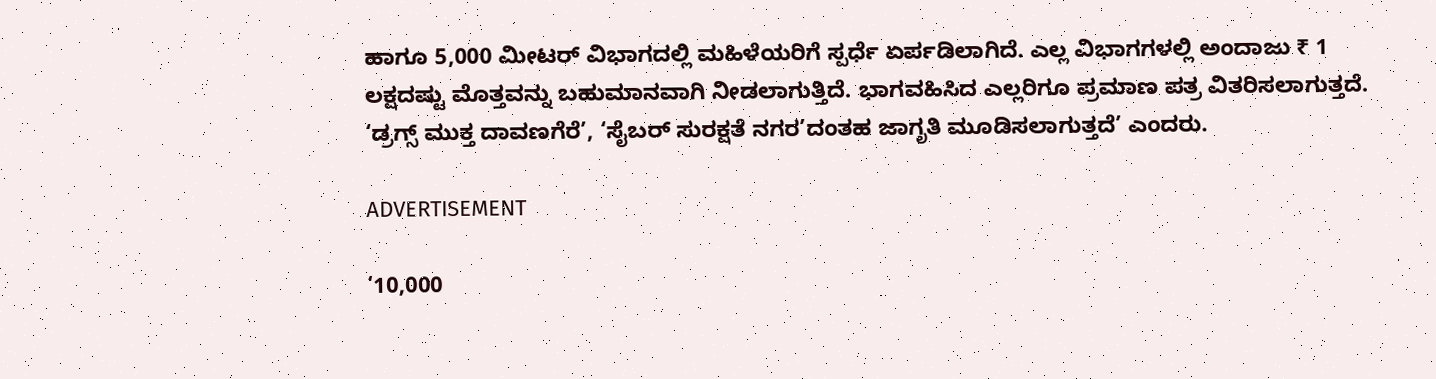ಹಾಗೂ 5,000 ಮೀಟರ್‌ ವಿಭಾಗದಲ್ಲಿ ಮಹಿಳೆಯರಿಗೆ ಸ್ಪರ್ಧೆ ಏರ್ಪಡಿಲಾಗಿದೆ. ಎಲ್ಲ ವಿಭಾಗಗಳಲ್ಲಿ ಅಂದಾಜು ₹ 1 ಲಕ್ಷದಷ್ಟು ಮೊತ್ತವನ್ನು ಬಹುಮಾನವಾಗಿ ನೀಡಲಾಗುತ್ತಿದೆ. ಭಾಗವಹಿಸಿದ ಎಲ್ಲರಿಗೂ ಪ್ರಮಾಣ ಪತ್ರ ವಿತರಿಸಲಾಗುತ್ತದೆ. ‘ಡ್ರಗ್ಸ್‌ ಮುಕ್ತ ದಾವಣಗೆರೆ’, ‘ಸೈಬರ್‌ ಸುರಕ್ಷತೆ ನಗರ’ದಂತಹ ಜಾಗೃತಿ ಮೂಡಿಸಲಾಗುತ್ತದೆ’ ಎಂದರು.

ADVERTISEMENT

‘10,000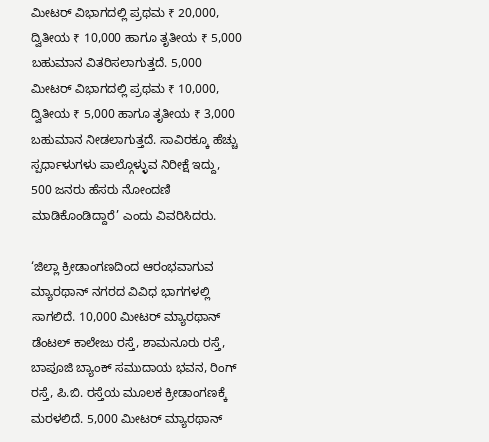ಮೀಟರ್‌ ವಿಭಾಗದಲ್ಲಿ ಪ್ರಥಮ ₹ 20,000, ದ್ವಿತೀಯ ₹ 10,000 ಹಾಗೂ ತೃತೀಯ ₹ 5,000 ಬಹುಮಾನ ವಿತರಿಸಲಾಗುತ್ತದೆ. 5,000 ಮೀಟರ್‌ ವಿಭಾಗದಲ್ಲಿ ಪ್ರಥಮ ₹ 10,000, ದ್ವಿತೀಯ ₹ 5,000 ಹಾಗೂ ತೃತೀಯ ₹ 3,000 ಬಹುಮಾನ ನೀಡಲಾಗುತ್ತದೆ. ಸಾವಿರಕ್ಕೂ ಹೆಚ್ಚು ಸ್ಪರ್ಧಾಳುಗಳು ಪಾಲ್ಗೊಳ್ಳುವ ನಿರೀಕ್ಷೆ ಇದ್ದು, 500 ಜನರು ಹೆಸರು ನೋಂದಣಿ ಮಾಡಿಕೊಂಡಿದ್ದಾರೆ’ ಎಂದು ವಿವರಿಸಿದರು.

‘ಜಿಲ್ಲಾ ಕ್ರೀಡಾಂಗಣದಿಂದ ಆರಂಭವಾಗುವ ಮ್ಯಾರಥಾನ್‌ ನಗರದ ವಿವಿಧ ಭಾಗಗಳಲ್ಲಿ ಸಾಗಲಿದೆ. 10,000 ಮೀಟರ್‌ ಮ್ಯಾರಥಾನ್‌ ಡೆಂಟಲ್‌ ಕಾಲೇಜು ರಸ್ತೆ, ಶಾಮನೂರು ರಸ್ತೆ, ಬಾಪೂಜಿ ಬ್ಯಾಂಕ್‌ ಸಮುದಾಯ ಭವನ, ರಿಂಗ್ ರಸ್ತೆ, ಪಿ.ಬಿ. ರಸ್ತೆಯ ಮೂಲಕ ಕ್ರೀಡಾಂಗಣಕ್ಕೆ ಮರಳಲಿದೆ. 5,000 ಮೀಟರ್‌ ಮ್ಯಾರಥಾನ್‌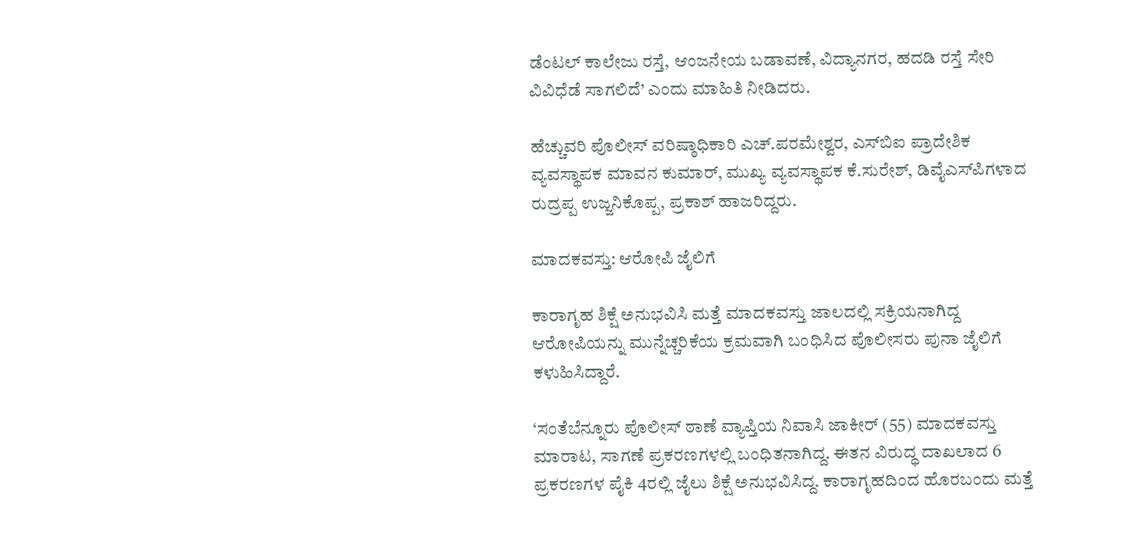ಡೆಂಟಲ್‌ ಕಾಲೇಜು ರಸ್ತೆ, ಆಂಜನೇಯ ಬಡಾವಣೆ, ವಿದ್ಯಾನಗರ, ಹದಡಿ ರಸ್ತೆ ಸೇರಿ ವಿವಿಧೆಡೆ ಸಾಗಲಿದೆ’ ಎಂದು ಮಾಹಿತಿ ನೀಡಿದರು.

ಹೆಚ್ಚುವರಿ ಪೊಲೀಸ್ ವರಿಷ್ಠಾಧಿಕಾರಿ ಎಚ್‌.ಪರಮೇಶ್ವರ, ಎಸ್‌ಬಿಐ ಪ್ರಾದೇಶಿಕ ವ್ಯವಸ್ಥಾಪಕ ಮಾವನ ಕುಮಾರ್‌, ಮುಖ್ಯ ವ್ಯವಸ್ಥಾಪಕ ಕೆ.ಸುರೇಶ್‌, ಡಿವೈಎಸ್‌ಪಿಗಳಾದ ರುದ್ರಪ್ಪ ಉಜ್ಜನಿಕೊಪ್ಪ, ಪ್ರಕಾಶ್‌ ಹಾಜರಿದ್ದರು.

ಮಾದಕವಸ್ತು: ಆರೋಪಿ ಜೈಲಿಗೆ

ಕಾರಾಗೃಹ ಶಿಕ್ಷೆ ಅನುಭವಿಸಿ ಮತ್ತೆ ಮಾದಕವಸ್ತು ಜಾಲದಲ್ಲಿ ಸಕ್ರಿಯನಾಗಿದ್ದ ಆರೋಪಿಯನ್ನು ಮುನ್ನೆಚ್ಚರಿಕೆಯ ಕ್ರಮವಾಗಿ ಬಂಧಿಸಿದ ಪೊಲೀಸರು ಪುನಾ ಜೈಲಿಗೆ ಕಳುಹಿಸಿದ್ದಾರೆ.

‘ಸಂತೆಬೆನ್ನೂರು ಪೊಲೀಸ್ ಠಾಣೆ ವ್ಯಾಪ್ತಿಯ ನಿವಾಸಿ ಜಾಕೀರ್‌ (55) ಮಾದಕವಸ್ತು ಮಾರಾಟ, ಸಾಗಣೆ ಪ್ರಕರಣಗಳಲ್ಲಿ ಬಂಧಿತನಾಗಿದ್ದ. ಈತನ ವಿರುದ್ಧ ದಾಖಲಾದ 6 ಪ್ರಕರಣಗಳ ಪೈಕಿ 4ರಲ್ಲಿ ಜೈಲು ಶಿಕ್ಷೆ ಅನುಭವಿಸಿದ್ದ. ಕಾರಾಗೃಹದಿಂದ ಹೊರಬಂದು ಮತ್ತೆ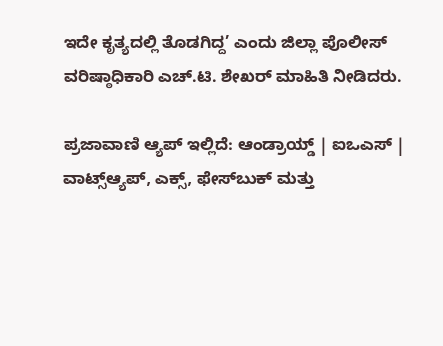ಇದೇ ಕೃತ್ಯದಲ್ಲಿ ತೊಡಗಿದ್ದ’ ಎಂದು ಜಿಲ್ಲಾ ಪೊಲೀಸ್‌ ವರಿಷ್ಠಾಧಿಕಾರಿ ಎಚ್‌.ಟಿ. ಶೇಖರ್‌ ಮಾಹಿತಿ ನೀಡಿದರು.

ಪ್ರಜಾವಾಣಿ ಆ್ಯಪ್ ಇಲ್ಲಿದೆ: ಆಂಡ್ರಾಯ್ಡ್ | ಐಒಎಸ್ | ವಾಟ್ಸ್ಆ್ಯಪ್, ಎಕ್ಸ್, ಫೇಸ್‌ಬುಕ್ ಮತ್ತು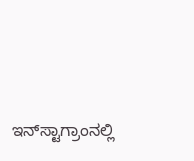ಇನ್‌ಸ್ಟಾಗ್ರಾಂನಲ್ಲಿ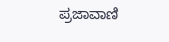ಪ್ರಜಾವಾಣಿ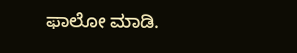ಫಾಲೋ ಮಾಡಿ.